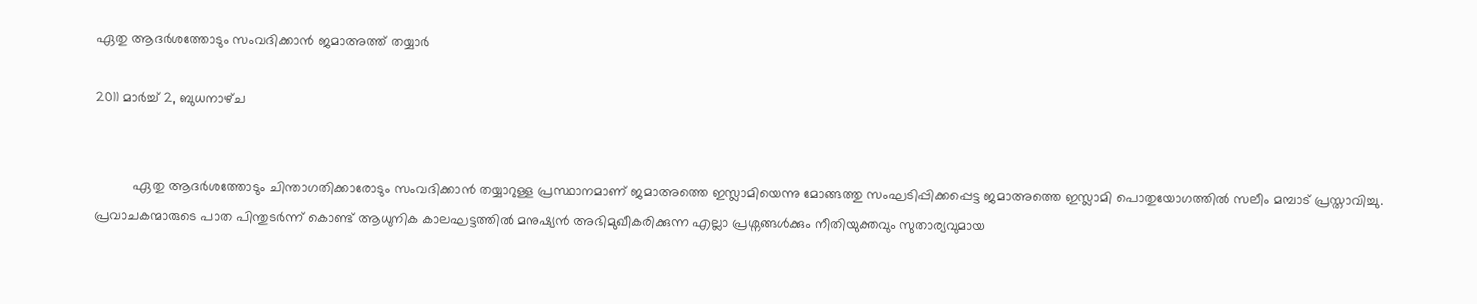ഏതു ആദര്‍ശത്തോടും സംവദിക്കാന്‍ ജമാ‍‌അത്ത് തയ്യാര്‍

2011 മാർച്ച് 2, ബുധനാഴ്‌ച


          ഏതു ആദര്‍ശത്തോടും ചിന്താഗതിക്കാരോടും സംവദിക്കാന്‍ തയ്യാറുള്ള പ്രസ്ഥാനമാണ് ജമാഅത്തെ ഇസ്ലാമിയെന്നു മോങ്ങത്തു സംഘടിപ്പിക്കപ്പെട്ട ജമാഅത്തെ ഇസ്ലാമി പൊതുയോഗത്തില്‍ സലീം മമ്പാട്‌ പ്രസ്താവിച്ചു. പ്രവാചകന്മാരുടെ പാത പിന്തുടര്‍ന്ന് കൊണ്ട് ആധുനിക കാലഘട്ടത്തില്‍ മനുഷ്യന്‍ അഭിമുഖീകരിക്കുന്ന എല്ലാ പ്രശ്നങ്ങള്‍ക്കും നീതിയുക്തവും സുതാര്യവുമായ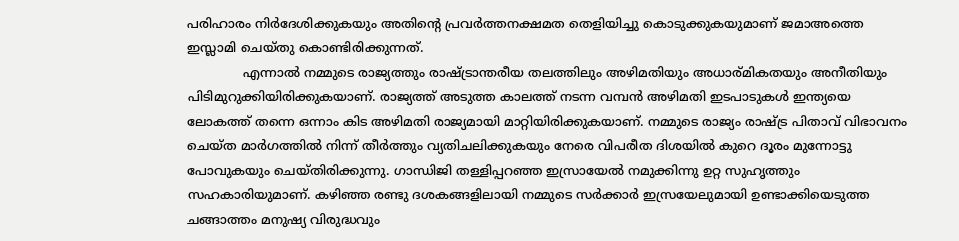പരിഹാരം നിര്‍ദേശിക്കുകയും അതിന്റെ പ്രവര്‍ത്തനക്ഷമത തെളിയിച്ചു കൊടുക്കുകയുമാണ് ജമാഅത്തെ ഇസ്ലാമി ചെയ്തു കൊണ്ടിരിക്കുന്നത്.
              എന്നാല്‍ നമ്മുടെ രാജ്യത്തും രാഷ്ട്രാന്തരീയ തലത്തിലും അഴിമതിയും അധാര്മികതയും അനീതിയും പിടിമുറുക്കിയിരിക്കുകയാണ്. രാജ്യത്ത് അടുത്ത കാലത്ത് നടന്ന വമ്പന്‍ അഴിമതി ഇടപാടുകള്‍ ഇന്ത്യയെ ലോകത്ത് തന്നെ ഒന്നാം കിട അഴിമതി രാജ്യമായി മാറ്റിയിരിക്കുകയാണ്. നമ്മുടെ രാജ്യം രാഷ്ട്ര പിതാവ് വിഭാവനം ചെയ്ത മാര്‍ഗത്തില്‍ നിന്ന് തീര്‍ത്തും വ്യതിചലിക്കുകയും നേരെ വിപരീത ദിശയില്‍ കുറെ ദൂരം മുന്നോട്ടു പോവുകയും ചെയ്തിരിക്കുന്നു. ഗാന്ധിജി തള്ളിപ്പറഞ്ഞ ഇസ്രായേല്‍ നമുക്കിന്നു ഉറ്റ സുഹൃത്തും സഹകാരിയുമാണ്. കഴിഞ്ഞ രണ്ടു ദശകങ്ങളിലായി നമ്മുടെ സര്‍ക്കാര്‍ ഇസ്രയേലുമായി ഉണ്ടാക്കിയെടുത്ത ചങ്ങാത്തം മനുഷ്യ വിരുദ്ധവും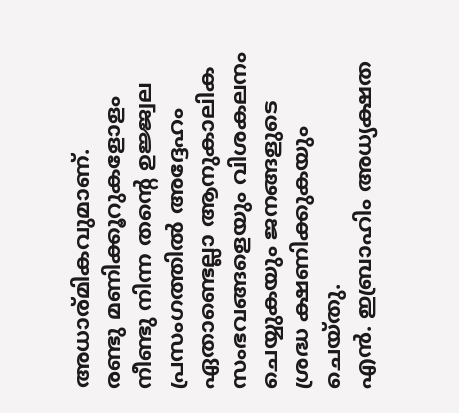അധാര്മികവുമാണ്.
രണ്ടു മണിക്കൂറുകളോളം നീണ്ടു നിന്ന തന്റെ ഉജ്ജ്വല പ്രസംഗത്തില്‍ അദ്ദേഹം ഏതാണ്ടെല്ലാ ആനുകാലിക സംഭവങ്ങളെയും വിശകലനം ചെയ്യുകയും ജനങ്ങളുടെ ശ്രദ്ധ ക്ഷണിക്കുകയും ചെയ്തു.
എന്‍. ഇബ്രാഹിം അധ്യക്ഷത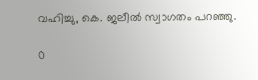വഹിച്ചു, കെ. ജലീല്‍ സ്വാഗതം പറഞ്ഞു.

0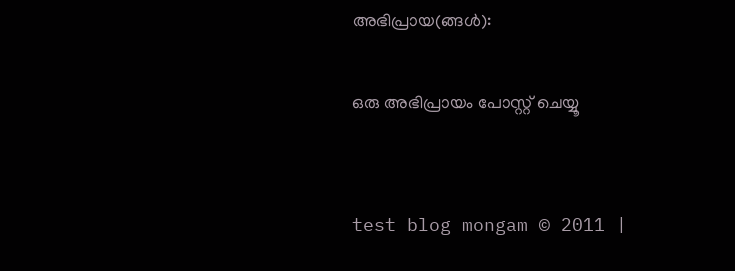അഭിപ്രായ(ങ്ങള്‍):

ഒരു അഭിപ്രായം പോസ്റ്റ് ചെയ്യൂ


test blog mongam © 2011 |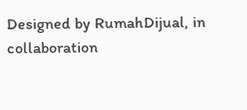Designed by RumahDijual, in collaboration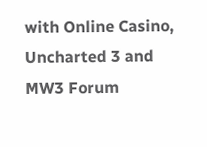with Online Casino, Uncharted 3 and MW3 Forum